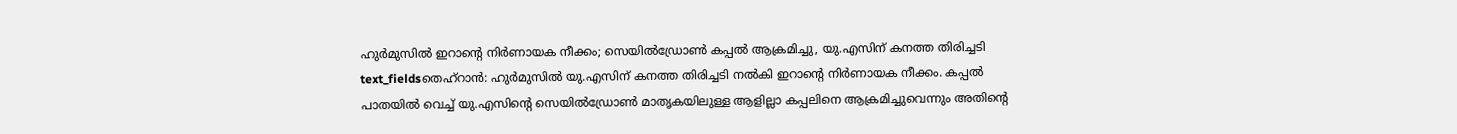ഹുർമുസിൽ ഇറാന്റെ നിർണായക നീക്കം; സെയിൽഡ്രോൺ കപ്പൽ ആക്രമിച്ചു, യു.എസിന് കനത്ത തിരിച്ചടി
text_fieldsതെഹ്റാൻ: ഹുർമുസിൽ യു.എസിന് കനത്ത തിരിച്ചടി നൽകി ഇറാന്റെ നിർണായക നീക്കം. കപ്പൽ പാതയിൽ വെച്ച് യു.എസിന്റെ സെയിൽഡ്രോൺ മാതൃകയിലുള്ള ആളില്ലാ കപ്പലിനെ ആക്രമിച്ചുവെന്നും അതിന്റെ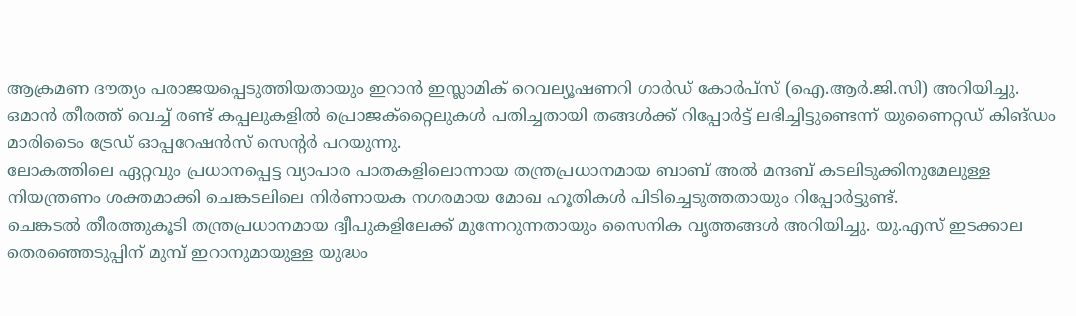ആക്രമണ ദൗത്യം പരാജയപ്പെടുത്തിയതായും ഇറാൻ ഇസ്ലാമിക് റെവല്യൂഷണറി ഗാർഡ് കോർപ്സ് (ഐ.ആർ.ജി.സി) അറിയിച്ചു.
ഒമാൻ തീരത്ത് വെച്ച് രണ്ട് കപ്പലുകളിൽ പ്രൊജക്റ്റൈലുകൾ പതിച്ചതായി തങ്ങൾക്ക് റിപ്പോർട്ട് ലഭിച്ചിട്ടുണ്ടെന്ന് യുണൈറ്റഡ് കിങ്ഡം മാരിടൈം ട്രേഡ് ഓപ്പറേഷൻസ് സെൻ്റർ പറയുന്നു.
ലോകത്തിലെ ഏറ്റവും പ്രധാനപ്പെട്ട വ്യാപാര പാതകളിലൊന്നായ തന്ത്രപ്രധാനമായ ബാബ് അൽ മന്ദബ് കടലിടുക്കിനുമേലുള്ള നിയന്ത്രണം ശക്തമാക്കി ചെങ്കടലിലെ നിർണായക നഗരമായ മോഖ ഹൂതികൾ പിടിച്ചെടുത്തതായും റിപ്പോർട്ടുണ്ട്.
ചെങ്കടൽ തീരത്തുകൂടി തന്ത്രപ്രധാനമായ ദ്വീപുകളിലേക്ക് മുന്നേറുന്നതായും സൈനിക വൃത്തങ്ങൾ അറിയിച്ചു. യു.എസ് ഇടക്കാല തെരഞ്ഞെടുപ്പിന് മുമ്പ് ഇറാനുമായുള്ള യുദ്ധം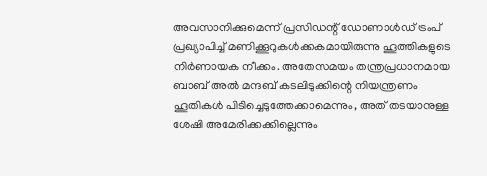അവസാനിക്കുമെന്ന് പ്രസിഡന്റ് ഡോണാൾഡ് ട്രംപ് പ്രഖ്യാപിച്ച് മണിക്കൂറുകൾക്കകമായിരുന്നു ഹൂത്തികളുടെ നിർണായക നീക്കം. അതേസമയം തന്ത്രപ്രധാനമായ ബാബ് അൽ മന്ദബ് കടലിടുക്കിന്റെ നിയന്ത്രണം ഹൂതികൾ പിടിച്ചെടുത്തേക്കാമെന്നും, അത് തടയാനുള്ള ശേഷി അമേരിക്കക്കില്ലെന്നും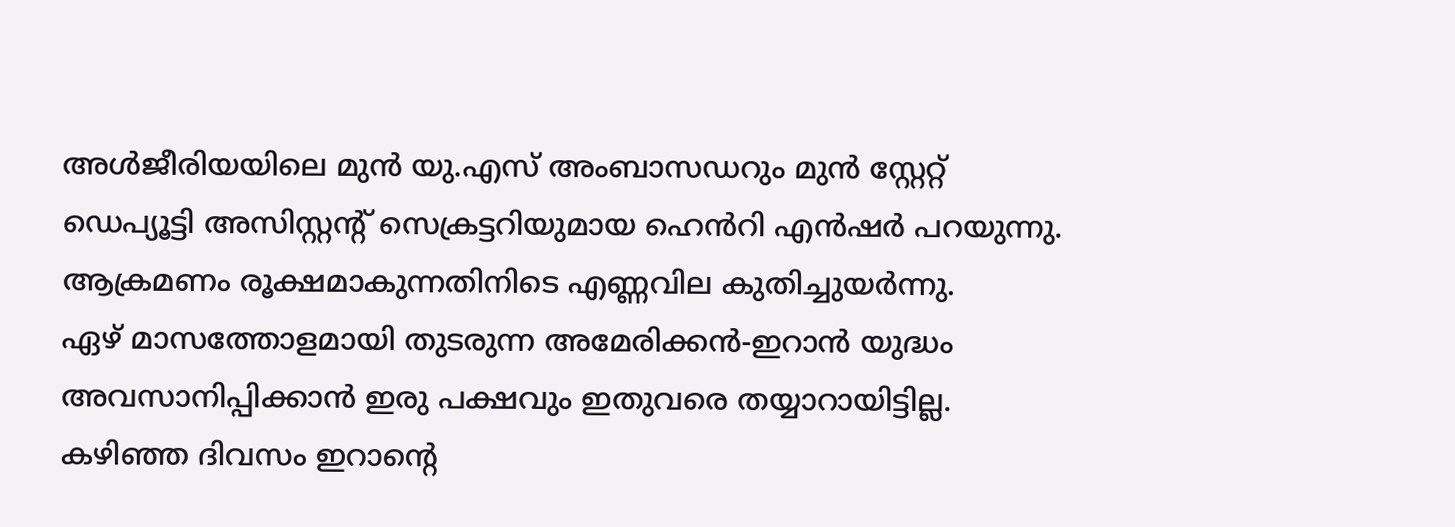അൾജീരിയയിലെ മുൻ യു.എസ് അംബാസഡറും മുൻ സ്റ്റേറ്റ് ഡെപ്യൂട്ടി അസിസ്റ്റന്റ് സെക്രട്ടറിയുമായ ഹെൻറി എൻഷർ പറയുന്നു. ആക്രമണം രൂക്ഷമാകുന്നതിനിടെ എണ്ണവില കുതിച്ചുയർന്നു.
ഏഴ് മാസത്തോളമായി തുടരുന്ന അമേരിക്കൻ-ഇറാൻ യുദ്ധം അവസാനിപ്പിക്കാൻ ഇരു പക്ഷവും ഇതുവരെ തയ്യാറായിട്ടില്ല. കഴിഞ്ഞ ദിവസം ഇറാന്റെ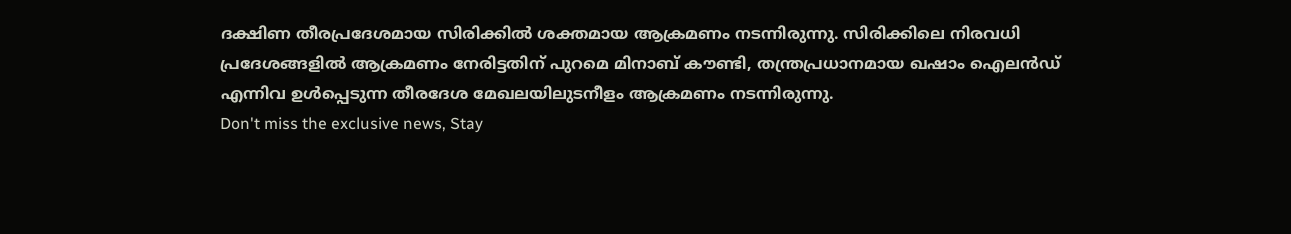ദക്ഷിണ തീരപ്രദേശമായ സിരിക്കിൽ ശക്തമായ ആക്രമണം നടന്നിരുന്നു. സിരിക്കിലെ നിരവധി പ്രദേശങ്ങളിൽ ആക്രമണം നേരിട്ടതിന് പുറമെ മിനാബ് കൗണ്ടി, തന്ത്രപ്രധാനമായ ഖഷാം ഐലൻഡ് എന്നിവ ഉൾപ്പെടുന്ന തീരദേശ മേഖലയിലുടനീളം ആക്രമണം നടന്നിരുന്നു.
Don't miss the exclusive news, Stay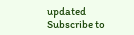updated
Subscribe to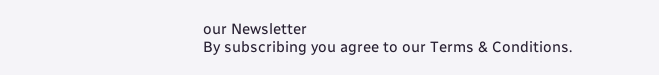our Newsletter
By subscribing you agree to our Terms & Conditions.